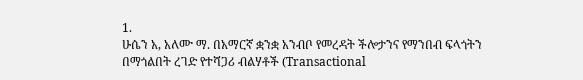1.
ሁሴን አ, አለሙ ማ. በአማርኛ ቋንቋ አንብቦ የመረዳት ችሎታንና የማንበብ ፍላጎትን በማጎልበት ረገድ የተሻጋሪ ብልሃቶች (Transactional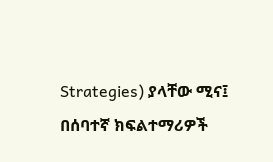Strategies) ያላቸው ሚና፤ በሰባተኛ ክፍልተማሪዎች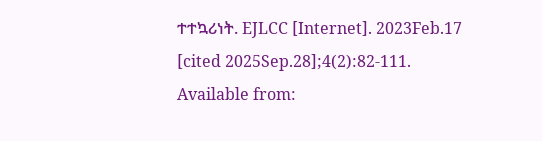ተተኳሪነት. EJLCC [Internet]. 2023Feb.17 [cited 2025Sep.28];4(2):82-111. Available from: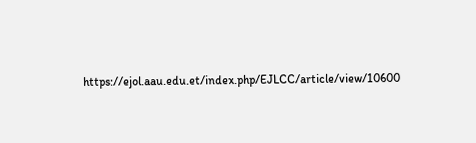https://ejol.aau.edu.et/index.php/EJLCC/article/view/10600